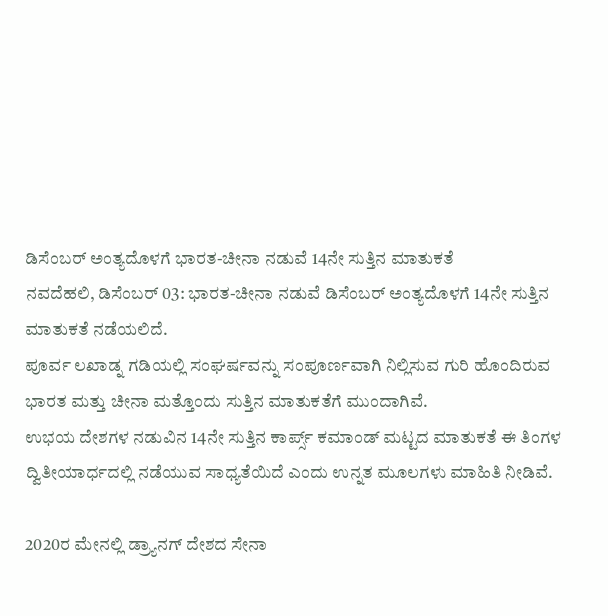ಡಿಸೆಂಬರ್ ಅಂತ್ಯದೊಳಗೆ ಭಾರತ-ಚೀನಾ ನಡುವೆ 14ನೇ ಸುತ್ತಿನ ಮಾತುಕತೆ
ನವದೆಹಲಿ, ಡಿಸೆಂಬರ್ 03: ಭಾರತ-ಚೀನಾ ನಡುವೆ ಡಿಸೆಂಬರ್ ಅಂತ್ಯದೊಳಗೆ 14ನೇ ಸುತ್ತಿನ ಮಾತುಕತೆ ನಡೆಯಲಿದೆ.
ಪೂರ್ವ ಲಖಾಡ್ನ ಗಡಿಯಲ್ಲಿ ಸಂಘರ್ಷವನ್ನು ಸಂಪೂರ್ಣವಾಗಿ ನಿಲ್ಲಿಸುವ ಗುರಿ ಹೊಂದಿರುವ ಭಾರತ ಮತ್ತು ಚೀನಾ ಮತ್ತೊಂದು ಸುತ್ತಿನ ಮಾತುಕತೆಗೆ ಮುಂದಾಗಿವೆ.
ಉಭಯ ದೇಶಗಳ ನಡುವಿನ 14ನೇ ಸುತ್ತಿನ ಕಾರ್ಪ್ಸ್ ಕಮಾಂಡ್ ಮಟ್ಟದ ಮಾತುಕತೆ ಈ ತಿಂಗಳ ದ್ವಿತೀಯಾರ್ಧದಲ್ಲಿ ನಡೆಯುವ ಸಾಧ್ಯತೆಯಿದೆ ಎಂದು ಉನ್ನತ ಮೂಲಗಳು ಮಾಹಿತಿ ನೀಡಿವೆ.

2020ರ ಮೇನಲ್ಲಿ ಡ್ರ್ಯಾನಗ್ ದೇಶದ ಸೇನಾ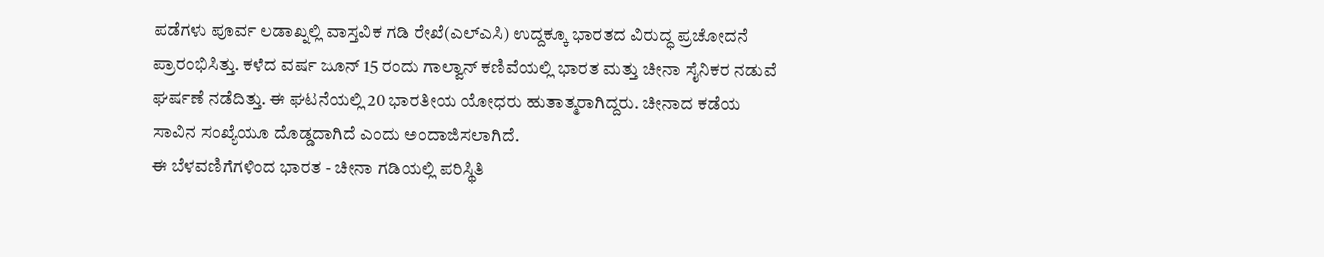ಪಡೆಗಳು ಪೂರ್ವ ಲಡಾಖ್ನಲ್ಲಿ ವಾಸ್ತವಿಕ ಗಡಿ ರೇಖೆ(ಎಲ್ಎಸಿ) ಉದ್ದಕ್ಕೂ ಭಾರತದ ವಿರುದ್ಧ ಪ್ರಚೋದನೆ ಪ್ರಾರಂಭಿಸಿತ್ತು. ಕಳೆದ ವರ್ಷ ಜೂನ್ 15 ರಂದು ಗಾಲ್ವಾನ್ ಕಣಿವೆಯಲ್ಲಿ ಭಾರತ ಮತ್ತು ಚೀನಾ ಸೈನಿಕರ ನಡುವೆ ಘರ್ಷಣೆ ನಡೆದಿತ್ತು. ಈ ಘಟನೆಯಲ್ಲಿ 20 ಭಾರತೀಯ ಯೋಧರು ಹುತಾತ್ಮರಾಗಿದ್ದರು. ಚೀನಾದ ಕಡೆಯ ಸಾವಿನ ಸಂಖ್ಯೆಯೂ ದೊಡ್ಡದಾಗಿದೆ ಎಂದು ಅಂದಾಜಿಸಲಾಗಿದೆ.
ಈ ಬೆಳವಣಿಗೆಗಳಿಂದ ಭಾರತ - ಚೀನಾ ಗಡಿಯಲ್ಲಿ ಪರಿಸ್ಥಿತಿ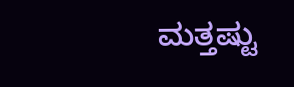ಮತ್ತಷ್ಟು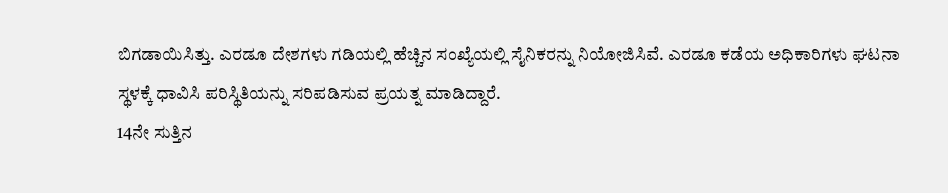ಬಿಗಡಾಯಿಸಿತ್ತು. ಎರಡೂ ದೇಶಗಳು ಗಡಿಯಲ್ಲಿ ಹೆಚ್ಚಿನ ಸಂಖ್ಯೆಯಲ್ಲಿ ಸೈನಿಕರನ್ನು ನಿಯೋಜಿಸಿವೆ. ಎರಡೂ ಕಡೆಯ ಅಧಿಕಾರಿಗಳು ಘಟನಾ ಸ್ಥಳಕ್ಕೆ ಧಾವಿಸಿ ಪರಿಸ್ಥಿತಿಯನ್ನು ಸರಿಪಡಿಸುವ ಪ್ರಯತ್ನ ಮಾಡಿದ್ದಾರೆ.
14ನೇ ಸುತ್ತಿನ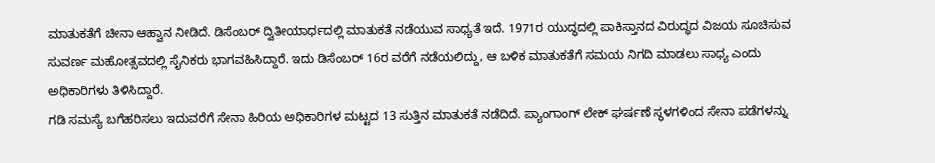ಮಾತುಕತೆಗೆ ಚೀನಾ ಆಹ್ವಾನ ನೀಡಿದೆ. ಡಿಸೆಂಬರ್ ದ್ವಿತೀಯಾರ್ಧದಲ್ಲಿ ಮಾತುಕತೆ ನಡೆಯುವ ಸಾಧ್ಯತೆ ಇದೆ. 1971ರ ಯುದ್ಧದಲ್ಲಿ ಪಾಕಿಸ್ತಾನದ ವಿರುದ್ಧದ ವಿಜಯ ಸೂಚಿಸುವ ಸುವರ್ಣ ಮಹೋತ್ಸವದಲ್ಲಿ ಸೈನಿಕರು ಭಾಗವಹಿಸಿದ್ದಾರೆ. ಇದು ಡಿಸೆಂಬರ್ 16ರ ವರೆಗೆ ನಡೆಯಲಿದ್ದು, ಆ ಬಳಿಕ ಮಾತುಕತೆಗೆ ಸಮಯ ನಿಗದಿ ಮಾಡಲು ಸಾಧ್ಯ ಎಂದು ಅಧಿಕಾರಿಗಳು ತಿಳಿಸಿದ್ದಾರೆ.
ಗಡಿ ಸಮಸ್ಯೆ ಬಗೆಹರಿಸಲು ಇದುವರೆಗೆ ಸೇನಾ ಹಿರಿಯ ಅಧಿಕಾರಿಗಳ ಮಟ್ಟದ 13 ಸುತ್ತಿನ ಮಾತುಕತೆ ನಡೆದಿದೆ. ಪ್ಯಾಂಗಾಂಗ್ ಲೇಕ್ ಘರ್ಷಣೆ ಸ್ಥಳಗಳಿಂದ ಸೇನಾ ಪಡೆಗಳನ್ನು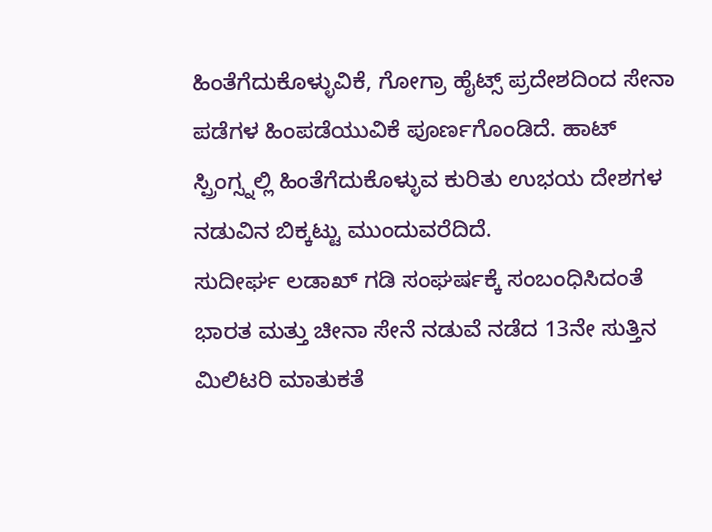ಹಿಂತೆಗೆದುಕೊಳ್ಳುವಿಕೆ, ಗೋಗ್ರಾ ಹೈಟ್ಸ್ ಪ್ರದೇಶದಿಂದ ಸೇನಾ ಪಡೆಗಳ ಹಿಂಪಡೆಯುವಿಕೆ ಪೂರ್ಣಗೊಂಡಿದೆ. ಹಾಟ್ ಸ್ಪ್ರಿಂಗ್ಸ್ನಲ್ಲಿ ಹಿಂತೆಗೆದುಕೊಳ್ಳುವ ಕುರಿತು ಉಭಯ ದೇಶಗಳ ನಡುವಿನ ಬಿಕ್ಕಟ್ಟು ಮುಂದುವರೆದಿದೆ.
ಸುದೀರ್ಘ ಲಡಾಖ್ ಗಡಿ ಸಂಘರ್ಷಕ್ಕೆ ಸಂಬಂಧಿಸಿದಂತೆ ಭಾರತ ಮತ್ತು ಚೀನಾ ಸೇನೆ ನಡುವೆ ನಡೆದ 13ನೇ ಸುತ್ತಿನ ಮಿಲಿಟರಿ ಮಾತುಕತೆ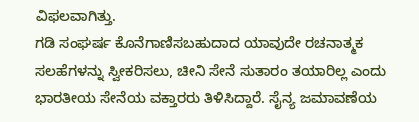ವಿಫಲವಾಗಿತ್ತು.
ಗಡಿ ಸಂಘರ್ಷ ಕೊನೆಗಾಣಿಸಬಹುದಾದ ಯಾವುದೇ ರಚನಾತ್ಮಕ ಸಲಹೆಗಳನ್ನು ಸ್ವೀಕರಿಸಲು, ಚೀನಿ ಸೇನೆ ಸುತಾರಂ ತಯಾರಿಲ್ಲ ಎಂದು ಭಾರತೀಯ ಸೇನೆಯ ವಕ್ತಾರರು ತಿಳಿಸಿದ್ದಾರೆ. ಸೈನ್ಯ ಜಮಾವಣೆಯ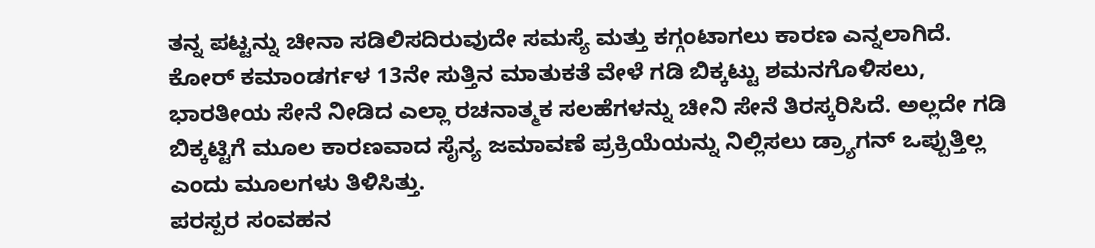ತನ್ನ ಪಟ್ಟನ್ನು ಚೀನಾ ಸಡಿಲಿಸದಿರುವುದೇ ಸಮಸ್ಯೆ ಮತ್ತು ಕಗ್ಗಂಟಾಗಲು ಕಾರಣ ಎನ್ನಲಾಗಿದೆ.
ಕೋರ್ ಕಮಾಂಡರ್ಗಳ 13ನೇ ಸುತ್ತಿನ ಮಾತುಕತೆ ವೇಳೆ ಗಡಿ ಬಿಕ್ಕಟ್ಟು ಶಮನಗೊಳಿಸಲು, ಭಾರತೀಯ ಸೇನೆ ನೀಡಿದ ಎಲ್ಲಾ ರಚನಾತ್ಮಕ ಸಲಹೆಗಳನ್ನು ಚೀನಿ ಸೇನೆ ತಿರಸ್ಕರಿಸಿದೆ. ಅಲ್ಲದೇ ಗಡಿ ಬಿಕ್ಕಟ್ಟಿಗೆ ಮೂಲ ಕಾರಣವಾದ ಸೈನ್ಯ ಜಮಾವಣೆ ಪ್ರಕ್ರಿಯೆಯನ್ನು ನಿಲ್ಲಿಸಲು ಡ್ರ್ಯಾಗನ್ ಒಪ್ಪುತ್ತಿಲ್ಲ ಎಂದು ಮೂಲಗಳು ತಿಳಿಸಿತ್ತು.
ಪರಸ್ಪರ ಸಂವಹನ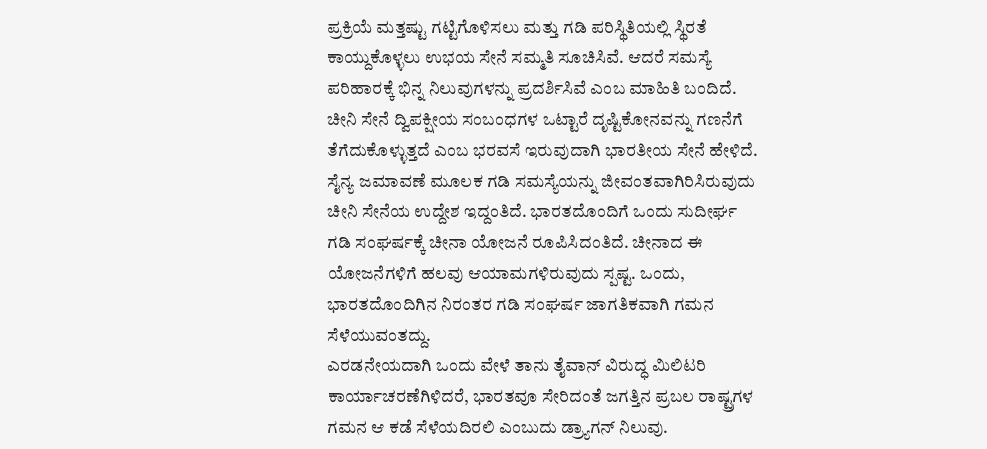ಪ್ರಕ್ರಿಯೆ ಮತ್ತಷ್ಟು ಗಟ್ಟಿಗೊಳಿಸಲು ಮತ್ತು ಗಡಿ ಪರಿಸ್ಥಿತಿಯಲ್ಲಿ ಸ್ಥಿರತೆ ಕಾಯ್ದುಕೊಳ್ಳಲು ಉಭಯ ಸೇನೆ ಸಮ್ಮತಿ ಸೂಚಿಸಿವೆ. ಆದರೆ ಸಮಸ್ಯೆ ಪರಿಹಾರಕ್ಕೆ ಭಿನ್ನ ನಿಲುವುಗಳನ್ನು ಪ್ರದರ್ಶಿಸಿವೆ ಎಂಬ ಮಾಹಿತಿ ಬಂದಿದೆ. ಚೀನಿ ಸೇನೆ ದ್ವಿಪಕ್ಷೀಯ ಸಂಬಂಧಗಳ ಒಟ್ಟಾರೆ ದೃಷ್ಟಿಕೋನವನ್ನು ಗಣನೆಗೆ ತೆಗೆದುಕೊಳ್ಳುತ್ತದೆ ಎಂಬ ಭರವಸೆ ಇರುವುದಾಗಿ ಭಾರತೀಯ ಸೇನೆ ಹೇಳಿದೆ.
ಸೈನ್ಯ ಜಮಾವಣೆ ಮೂಲಕ ಗಡಿ ಸಮಸ್ಯೆಯನ್ನು ಜೀವಂತವಾಗಿರಿಸಿರುವುದು ಚೀನಿ ಸೇನೆಯ ಉದ್ದೇಶ ಇದ್ದಂತಿದೆ. ಭಾರತದೊಂದಿಗೆ ಒಂದು ಸುದೀರ್ಘ ಗಡಿ ಸಂಘರ್ಷಕ್ಕೆ ಚೀನಾ ಯೋಜನೆ ರೂಪಿಸಿದಂತಿದೆ. ಚೀನಾದ ಈ ಯೋಜನೆಗಳಿಗೆ ಹಲವು ಆಯಾಮಗಳಿರುವುದು ಸ್ಪಷ್ಟ. ಒಂದು, ಭಾರತದೊಂದಿಗಿನ ನಿರಂತರ ಗಡಿ ಸಂಘರ್ಷ ಜಾಗತಿಕವಾಗಿ ಗಮನ ಸೆಳೆಯುವಂತದ್ದು.
ಎರಡನೇಯದಾಗಿ ಒಂದು ವೇಳೆ ತಾನು ತೈವಾನ್ ವಿರುದ್ಧ ಮಿಲಿಟರಿ ಕಾರ್ಯಾಚರಣೆಗಿಳಿದರೆ, ಭಾರತವೂ ಸೇರಿದಂತೆ ಜಗತ್ತಿನ ಪ್ರಬಲ ರಾಷ್ಟ್ರಗಳ ಗಮನ ಆ ಕಡೆ ಸೆಳೆಯದಿರಲಿ ಎಂಬುದು ಡ್ರ್ಯಾಗನ್ ನಿಲುವು.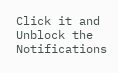Click it and Unblock the Notifications